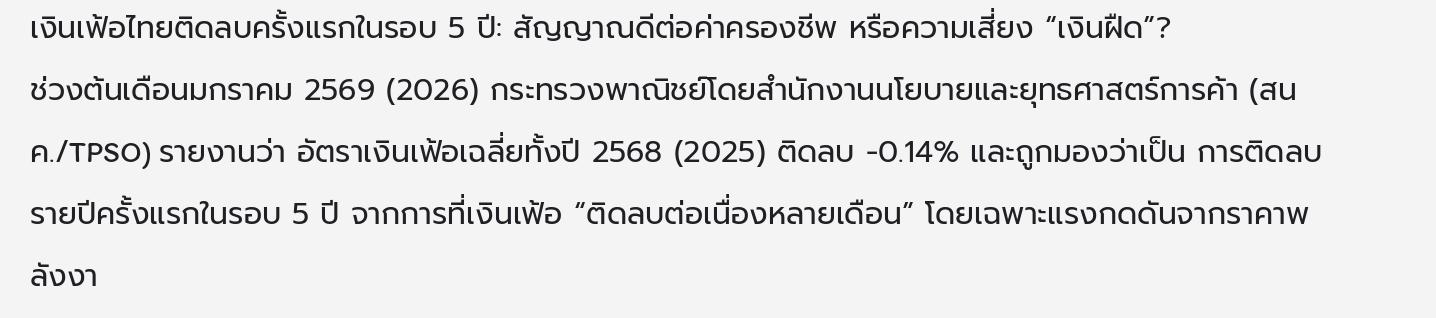เงินเฟ้อไทยติดลบครั้งแรกในรอบ 5 ปี: สัญญาณดีต่อค่าครองชีพ หรือความเสี่ยง “เงินฝืด”?
ช่วงต้นเดือนมกราคม 2569 (2026) กระทรวงพาณิชย์โดยสำนักงานนโยบายและยุทธศาสตร์การค้า (สนค./TPSO) รายงานว่า อัตราเงินเฟ้อเฉลี่ยทั้งปี 2568 (2025) ติดลบ -0.14% และถูกมองว่าเป็น การติดลบรายปีครั้งแรกในรอบ 5 ปี จากการที่เงินเฟ้อ “ติดลบต่อเนื่องหลายเดือน” โดยเฉพาะแรงกดดันจากราคาพลังงา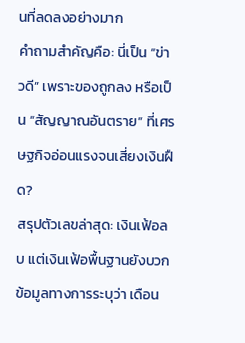นที่ลดลงอย่างมาก
คำถามสำคัญคือ: นี่เป็น “ข่าวดี” เพราะของถูกลง หรือเป็น “สัญญาณอันตราย” ที่เศรษฐกิจอ่อนแรงจนเสี่ยงเงินฝืด?
สรุปตัวเลขล่าสุด: เงินเฟ้อลบ แต่เงินเฟ้อพื้นฐานยังบวก
ข้อมูลทางการระบุว่า เดือน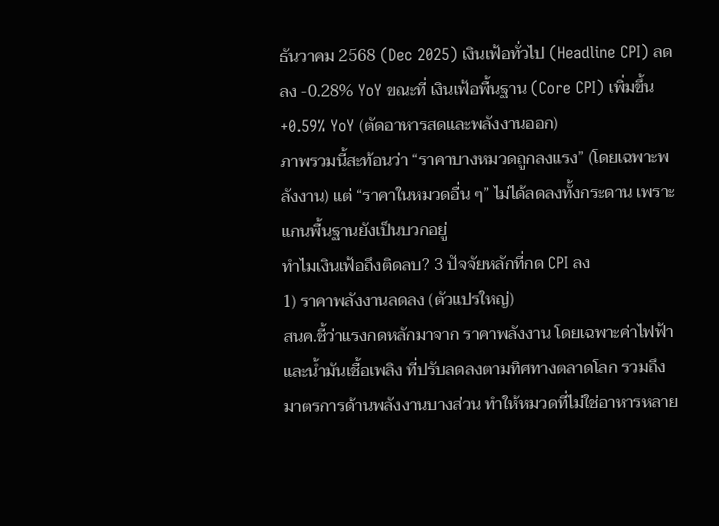ธันวาคม 2568 (Dec 2025) เงินเฟ้อทั่วไป (Headline CPI) ลดลง -0.28% YoY ขณะที่ เงินเฟ้อพื้นฐาน (Core CPI) เพิ่มขึ้น +0.59% YoY (ตัดอาหารสดและพลังงานออก)
ภาพรวมนี้สะท้อนว่า “ราคาบางหมวดถูกลงแรง” (โดยเฉพาะพลังงาน) แต่ “ราคาในหมวดอื่น ๆ” ไม่ได้ลดลงทั้งกระดาน เพราะแกนพื้นฐานยังเป็นบวกอยู่
ทำไมเงินเฟ้อถึงติดลบ? 3 ปัจจัยหลักที่กด CPI ลง
1) ราคาพลังงานลดลง (ตัวแปรใหญ่)
สนค.ชี้ว่าแรงกดหลักมาจาก ราคาพลังงาน โดยเฉพาะค่าไฟฟ้าและน้ำมันเชื้อเพลิง ที่ปรับลดลงตามทิศทางตลาดโลก รวมถึงมาตรการด้านพลังงานบางส่วน ทำให้หมวดที่ไม่ใช่อาหารหลาย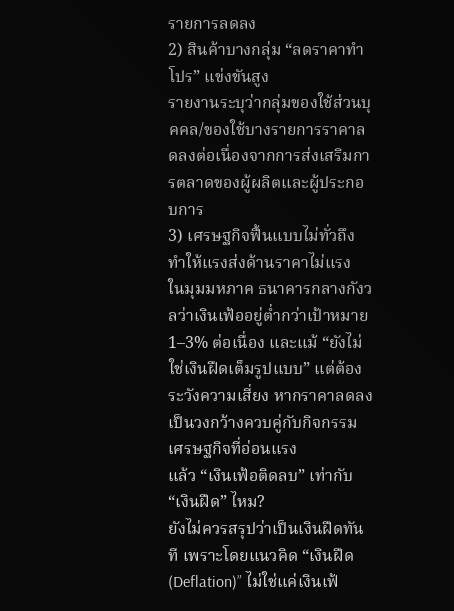รายการลดลง
2) สินค้าบางกลุ่ม “ลดราคาทำโปร” แข่งขันสูง
รายงานระบุว่ากลุ่มของใช้ส่วนบุคคล/ของใช้บางรายการราคาลดลงต่อเนื่องจากการส่งเสริมการตลาดของผู้ผลิตและผู้ประกอบการ
3) เศรษฐกิจฟื้นแบบไม่ทั่วถึง ทำให้แรงส่งด้านราคาไม่แรง
ในมุมมหภาค ธนาคารกลางกังวลว่าเงินเฟ้ออยู่ต่ำกว่าเป้าหมาย 1–3% ต่อเนื่อง และแม้ “ยังไม่ใช่เงินฝืดเต็มรูปแบบ” แต่ต้องระวังความเสี่ยง หากราคาลดลงเป็นวงกว้างควบคู่กับกิจกรรมเศรษฐกิจที่อ่อนแรง
แล้ว “เงินเฟ้อติดลบ” เท่ากับ “เงินฝืด” ไหม?
ยังไม่ควรสรุปว่าเป็นเงินฝืดทันที เพราะโดยแนวคิด “เงินฝืด (Deflation)” ไม่ใช่แค่เงินเฟ้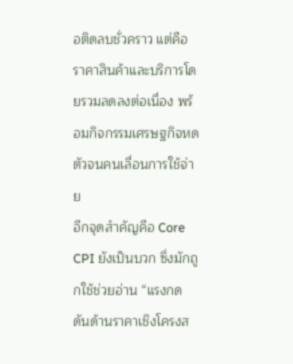อติดลบชั่วคราว แต่คือ ราคาสินค้าและบริการโดยรวมลดลงต่อเนื่อง พร้อมกิจกรรมเศรษฐกิจหดตัวจนคนเลื่อนการใช้จ่าย
อีกจุดสำคัญคือ Core CPI ยังเป็นบวก ซึ่งมักถูกใช้ช่วยอ่าน “แรงกดดันด้านราคาเชิงโครงส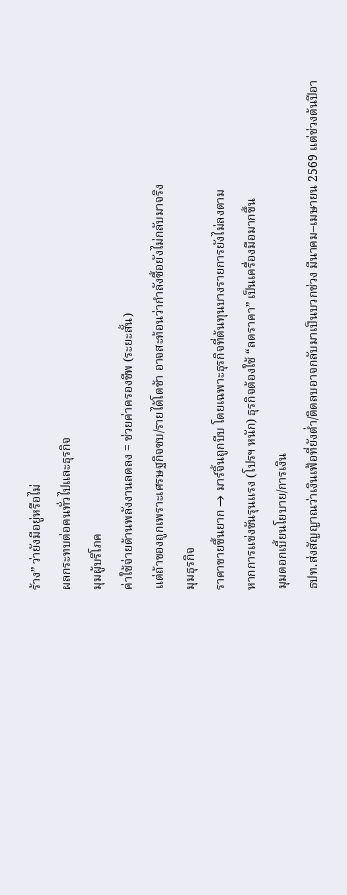ร้าง” ว่ายังมีอยู่หรือไม่
ผลกระทบต่อคนทั่วไปและธุรกิจ
มุมผู้บริโภค
ค่าใช้จ่ายด้านพลังงานลดลง = ช่วยค่าครองชีพ (ระยะสั้น)
แต่ถ้าของถูกเพราะเศรษฐกิจซบ/รายได้โตช้า อาจสะท้อนว่ากำลังซื้อยังไม่กลับมาจริง
มุมธุรกิจ
ราคาขายขึ้นยาก → มาร์จิ้นถูกบีบ โดยเฉพาะธุรกิจที่ต้นทุนบางรายการยังไม่ลงตาม
หากการแข่งขันรุนแรง (โปรฯ หนัก) ธุรกิจต้องใช้ “ลดราคา” เป็นเครื่องมือมากขึ้น
มุมดอกเบี้ยนโยบาย/การเงิน
ธปท.ส่งสัญญาณว่าเงินเฟ้อที่ยังต่ำ/ติดลบอาจกลับมาเป็นบวกช่วง มีนาคม–เมษายน 2569 แต่ช่วงต้นปีอา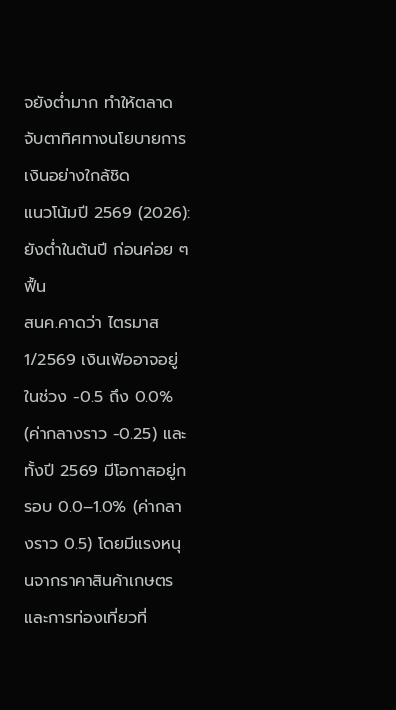จยังต่ำมาก ทำให้ตลาดจับตาทิศทางนโยบายการเงินอย่างใกล้ชิด
แนวโน้มปี 2569 (2026): ยังต่ำในต้นปี ก่อนค่อย ๆ ฟื้น
สนค.คาดว่า ไตรมาส 1/2569 เงินเฟ้ออาจอยู่ในช่วง -0.5 ถึง 0.0% (ค่ากลางราว -0.25) และทั้งปี 2569 มีโอกาสอยู่กรอบ 0.0–1.0% (ค่ากลางราว 0.5) โดยมีแรงหนุนจากราคาสินค้าเกษตรและการท่องเที่ยวที่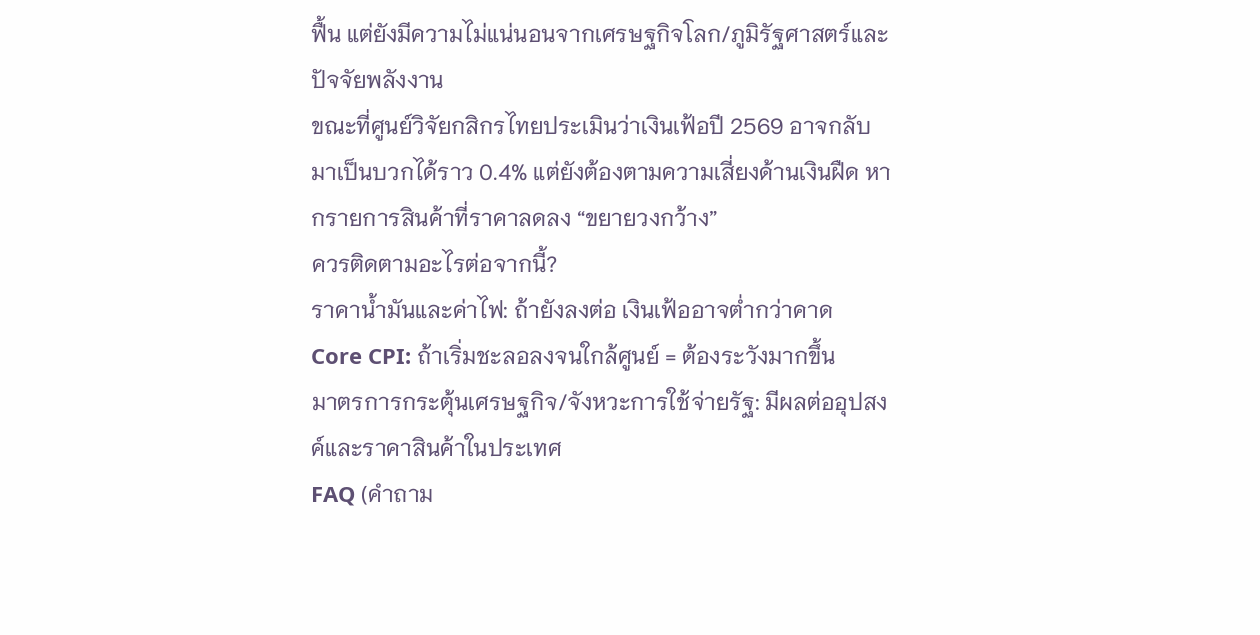ฟื้น แต่ยังมีความไม่แน่นอนจากเศรษฐกิจโลก/ภูมิรัฐศาสตร์และปัจจัยพลังงาน
ขณะที่ศูนย์วิจัยกสิกรไทยประเมินว่าเงินเฟ้อปี 2569 อาจกลับมาเป็นบวกได้ราว 0.4% แต่ยังต้องตามความเสี่ยงด้านเงินฝืด หากรายการสินค้าที่ราคาลดลง “ขยายวงกว้าง”
ควรติดตามอะไรต่อจากนี้?
ราคาน้ำมันและค่าไฟ: ถ้ายังลงต่อ เงินเฟ้ออาจต่ำกว่าคาด
Core CPI: ถ้าเริ่มชะลอลงจนใกล้ศูนย์ = ต้องระวังมากขึ้น
มาตรการกระตุ้นเศรษฐกิจ/จังหวะการใช้จ่ายรัฐ: มีผลต่ออุปสงค์และราคาสินค้าในประเทศ
FAQ (คำถาม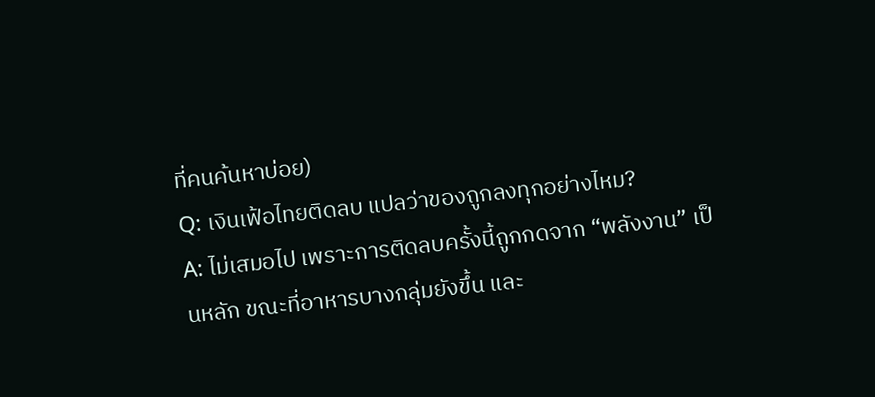ที่คนค้นหาบ่อย)
Q: เงินเฟ้อไทยติดลบ แปลว่าของถูกลงทุกอย่างไหม?
A: ไม่เสมอไป เพราะการติดลบครั้งนี้ถูกกดจาก “พลังงาน” เป็นหลัก ขณะที่อาหารบางกลุ่มยังขึ้น และ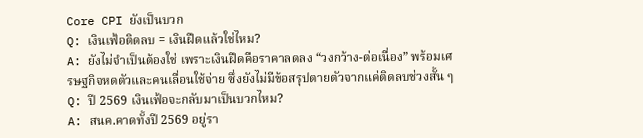Core CPI ยังเป็นบวก
Q: เงินเฟ้อติดลบ = เงินฝืดแล้วใช่ไหม?
A: ยังไม่จำเป็นต้องใช่ เพราะเงินฝืดคือราคาลดลง “วงกว้าง-ต่อเนื่อง” พร้อมเศรษฐกิจหดตัวและคนเลื่อนใช้จ่าย ซึ่งยังไม่มีข้อสรุปตายตัวจากแค่ติดลบช่วงสั้น ๆ
Q: ปี 2569 เงินเฟ้อจะกลับมาเป็นบวกไหม?
A: สนค.คาดทั้งปี 2569 อยู่รา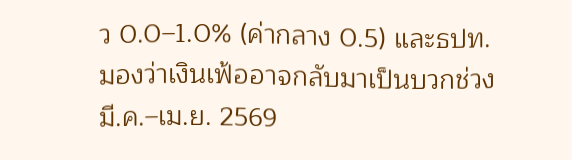ว 0.0–1.0% (ค่ากลาง 0.5) และธปท.มองว่าเงินเฟ้ออาจกลับมาเป็นบวกช่วง มี.ค.–เม.ย. 2569